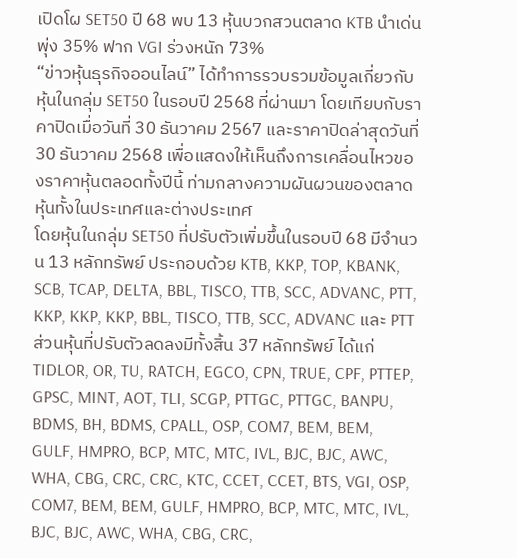เปิดโผ SET50 ปี 68 พบ 13 หุ้นบวกสวนตลาด KTB นำเด่นพุ่ง 35% ฟาก VGI ร่วงหนัก 73%
“ข่าวหุ้นธุรกิจออนไลน์” ได้ทำการรวบรวมข้อมูลเกี่ยวกับหุ้นในกลุ่ม SET50 ในรอบปี 2568 ที่ผ่านมา โดยเทียบกับราคาปิดเมื่อวันที่ 30 ธันวาคม 2567 และราคาปิดล่าสุดวันที่ 30 ธันวาคม 2568 เพื่อแสดงให้เห็นถึงการเคลื่อนไหวของราคาหุ้นตลอดทั้งปีนี้ ท่ามกลางความผันผวนของตลาดหุ้นทั้งในประเทศและต่างประเทศ
โดยหุ้นในกลุ่ม SET50 ที่ปรับตัวเพิ่มขึ้นในรอบปี 68 มีจำนวน 13 หลักทรัพย์ ประกอบด้วย KTB, KKP, TOP, KBANK, SCB, TCAP, DELTA, BBL, TISCO, TTB, SCC, ADVANC, PTT, KKP, KKP, KKP, BBL, TISCO, TTB, SCC, ADVANC และ PTT
ส่วนหุ้นที่ปรับตัวลดลงมีทั้งสิ้น 37 หลักทรัพย์ ได้แก่ TIDLOR, OR, TU, RATCH, EGCO, CPN, TRUE, CPF, PTTEP, GPSC, MINT, AOT, TLI, SCGP, PTTGC, PTTGC, BANPU, BDMS, BH, BDMS, CPALL, OSP, COM7, BEM, BEM, GULF, HMPRO, BCP, MTC, MTC, IVL, BJC, BJC, AWC, WHA, CBG, CRC, CRC, KTC, CCET, CCET, BTS, VGI, OSP, COM7, BEM, BEM, GULF, HMPRO, BCP, MTC, MTC, IVL, BJC, BJC, AWC, WHA, CBG, CRC,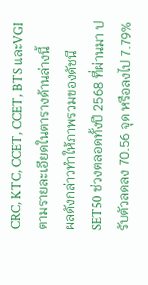CRC, KTC, CCET, CCET, BTS และVGI ตามรายละเอียดในตารางด้านล่างนี้
ผลดังกล่าวทำให้ภาพรวมของดัชนี SET50 ช่วงตลอดทั้งปี 2568 ที่ผ่านมา ปรับตัวลดลง 70.56 จุด หรือลงไป 7.79%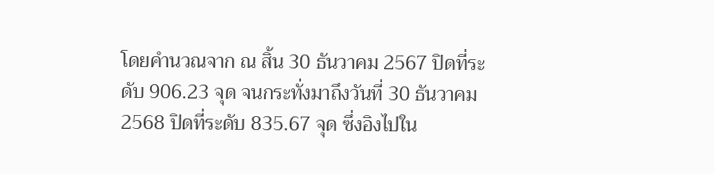โดยคำนวณจาก ณ สิ้น 30 ธันวาคม 2567 ปิดที่ระดับ 906.23 จุด จนกระทั่งมาถึงวันที่ 30 ธันวาคม 2568 ปิดที่ระดับ 835.67 จุด ซึ่งอิงไปใน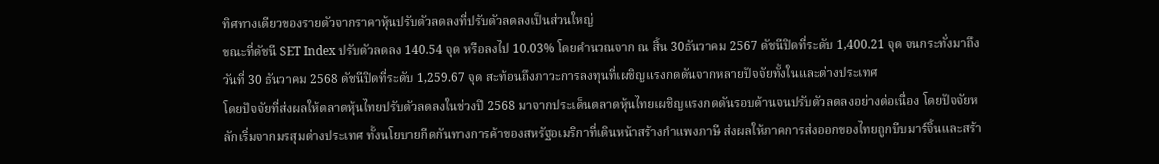ทิศทางเดียวของรายตัวจากราคาหุ้นปรับตัวลดลงที่ปรับตัวลดลงเป็นส่วนใหญ่
ขณะที่ดัชนี SET Index ปรับตัวลดลง 140.54 จุด หรือลงไป 10.03% โดยคำนวณจาก ณ สิ้น 30ธันวาคม 2567 ดัชนีปิดที่ระดับ 1,400.21 จุด จนกระทั่งมาถึงวันที่ 30 ธันวาคม 2568 ดัชนีปิดที่ระดับ 1,259.67 จุด สะท้อนถึงภาวะการลงทุนที่เผชิญแรงกดดันจากหลายปัจจัยทั้งในและต่างประเทศ
โดยปัจจัยที่ส่งผลให้ตลาดหุ้นไทยปรับตัวลดลงในช่วงปี 2568 มาจากประเด็นตลาดหุ้นไทยเผชิญแรงกดดันรอบด้านจนปรับตัวลดลงอย่างต่อเนื่อง โดยปัจจัยหลักเริ่มจากมรสุมต่างประเทศ ทั้งนโยบายกีดกันทางการค้าของสหรัฐอเมริกาที่เดินหน้าสร้างกำแพงภาษี ส่งผลให้ภาคการส่งออกของไทยถูกบีบมาร์จิ้นและสร้า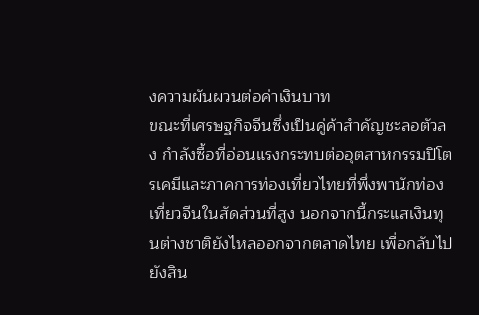งความผันผวนต่อค่าเงินบาท
ขณะที่เศรษฐกิจจีนซึ่งเป็นคู่ค้าสำคัญชะลอตัวลง กำลังซื้อที่อ่อนแรงกระทบต่ออุตสาหกรรมปิโตรเคมีและภาคการท่องเที่ยวไทยที่พึ่งพานักท่องเที่ยวจีนในสัดส่วนที่สูง นอกจากนี้กระแสเงินทุนต่างชาติยังไหลออกจากตลาดไทย เพื่อกลับไปยังสิน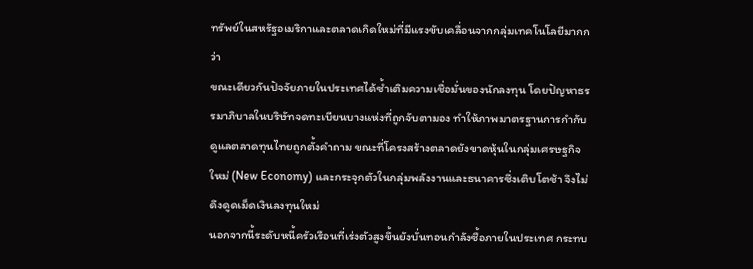ทรัพย์ในสหรัฐอเมริกาและตลาดเกิดใหม่ที่มีแรงขับเคลื่อนจากกลุ่มเทคโนโลยีมากกว่า
ขณะเดียวกันปัจจัยภายในประเทศได้ซ้ำเติมความเชื่อมั่นของนักลงทุน โดยปัญหาธรรมาภิบาลในบริษัทจดทะเบียนบางแห่งที่ถูกจับตามอง ทำให้ภาพมาตรฐานการกำกับดูแลตลาดทุนไทยถูกตั้งคำถาม ขณะที่โครงสร้างตลาดยังขาดหุ้นในกลุ่มเศรษฐกิจใหม่ (New Economy) และกระจุกตัวในกลุ่มพลังงานและธนาคารซึ่งเติบโตช้า จึงไม่ดึงดูดเม็ดเงินลงทุนใหม่
นอกจากนี้ระดับหนี้ครัวเรือนที่เร่งตัวสูงขึ้นยังบั่นทอนกำลังซื้อภายในประเทศ กระทบ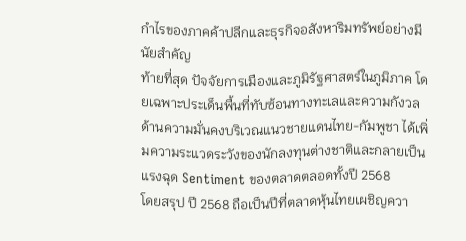กำไรของภาคค้าปลีกและธุรกิจอสังหาริมทรัพย์อย่างมีนัยสำคัญ
ท้ายที่สุด ปัจจัยการเมืองและภูมิรัฐศาสตร์ในภูมิภาค โดยเฉพาะประเด็นพื้นที่ทับซ้อนทางทะเลและความกังวลด้านความมั่นคงบริเวณแนวชายแดนไทย-กัมพูชา ได้เพิ่มความระแวดระวังของนักลงทุนต่างชาติและกลายเป็นแรงฉุด Sentiment ของตลาดตลอดทั้งปี 2568
โดยสรุป ปี 2568 ถือเป็นปีที่ตลาดหุ้นไทยเผชิญควา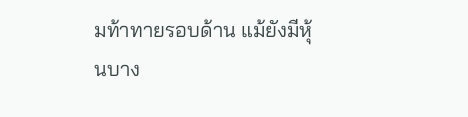มท้าทายรอบด้าน แม้ยังมีหุ้นบาง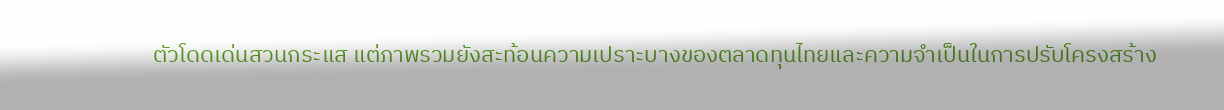ตัวโดดเด่นสวนกระแส แต่ภาพรวมยังสะท้อนความเปราะบางของตลาดทุนไทยและความจำเป็นในการปรับโครงสร้าง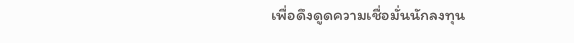เพื่อดึงดูดความเชื่อมั่นนักลงทุน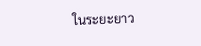ในระยะยาว